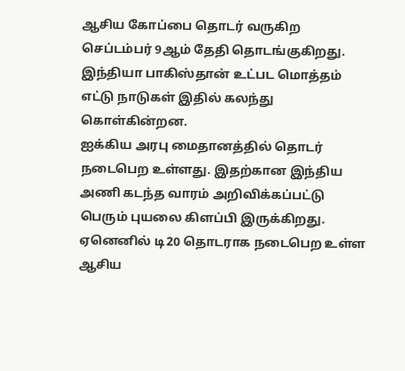ஆசிய கோப்பை தொடர் வருகிற செப்டம்பர் 9ஆம் தேதி தொடங்குகிறது. இந்தியா பாகிஸ்தான் உட்பட மொத்தம் எட்டு நாடுகள் இதில் கலந்து கொள்கின்றன.
ஐக்கிய அரபு மைதானத்தில் தொடர் நடைபெற உள்ளது. இதற்கான இந்திய அணி கடந்த வாரம் அறிவிக்கப்பட்டு பெரும் புயலை கிளப்பி இருக்கிறது.
ஏனெனில் டி20 தொடராக நடைபெற உள்ள ஆசிய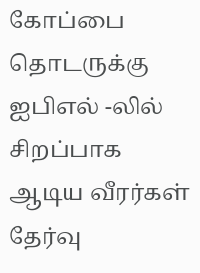கோப்பை தொடருக்கு ஐபிஎல் -லில் சிறப்பாக ஆடிய வீரர்கள் தேர்வு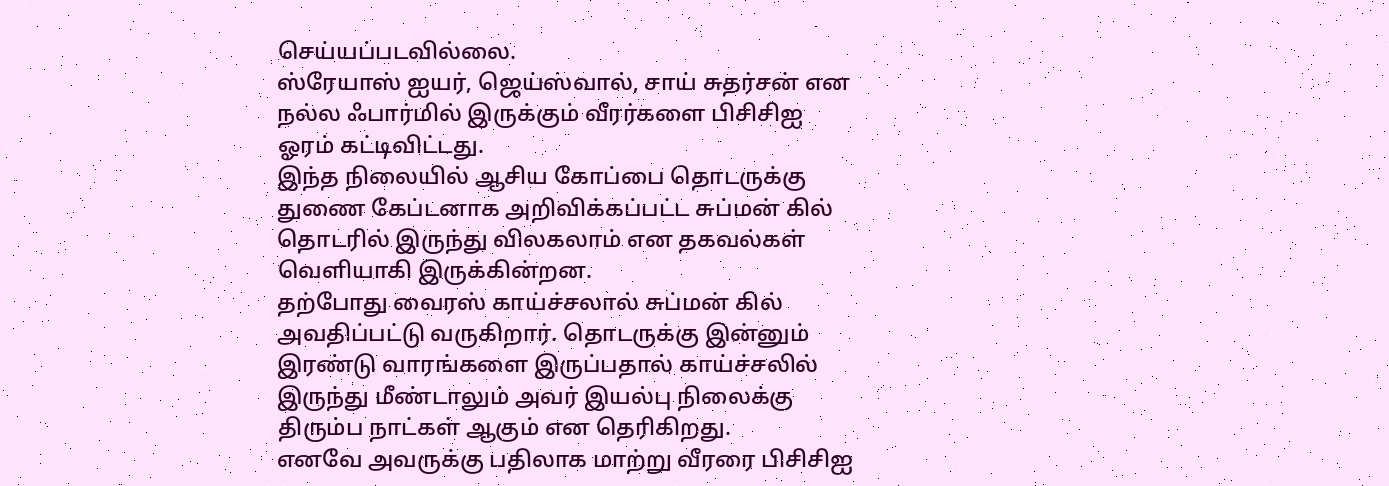செய்யப்படவில்லை.
ஸ்ரேயாஸ் ஐயர், ஜெய்ஸ்வால், சாய் சுதர்சன் என நல்ல ஃபார்மில் இருக்கும் வீரர்களை பிசிசிஐ ஓரம் கட்டிவிட்டது.
இந்த நிலையில் ஆசிய கோப்பை தொடருக்கு துணை கேப்டனாக அறிவிக்கப்பட்ட சுப்மன் கில் தொடரில் இருந்து விலகலாம் என தகவல்கள் வெளியாகி இருக்கின்றன.
தற்போது வைரஸ் காய்ச்சலால் சுப்மன் கில் அவதிப்பட்டு வருகிறார். தொடருக்கு இன்னும் இரண்டு வாரங்களை இருப்பதால் காய்ச்சலில் இருந்து மீண்டாலும் அவர் இயல்பு நிலைக்கு திரும்ப நாட்கள் ஆகும் என தெரிகிறது.
எனவே அவருக்கு பதிலாக மாற்று வீரரை பிசிசிஐ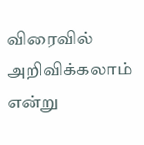விரைவில் அறிவிக்கலாம் என்று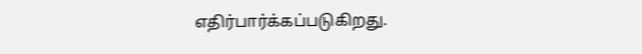எதிர்பார்க்கப்படுகிறது.